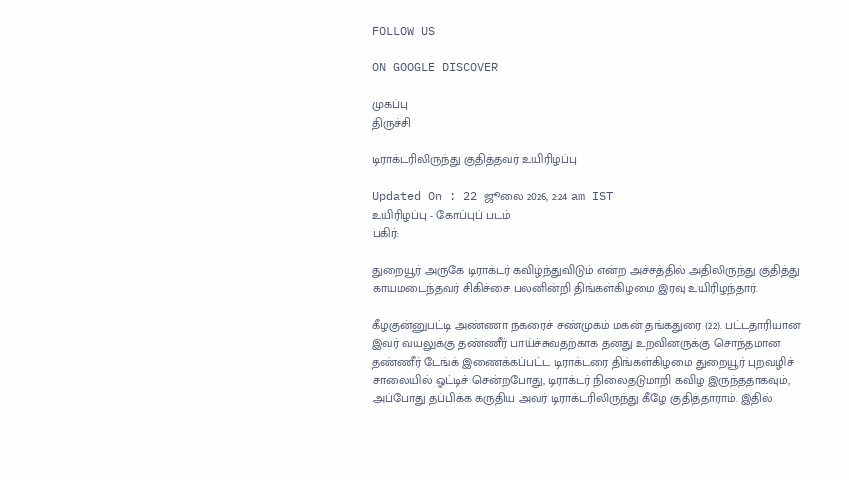FOLLOW US

ON GOOGLE DISCOVER

முகப்பு
திருச்சி

டிராக்டரிலிருந்து குதித்தவர் உயிரிழப்பு

Updated On : 22 ஜூலை 2026, 2:24 am IST
உயிரிழப்பு - கோப்புப் படம்
பகிர்:

துறையூர் அருகே டிராக்டர் கவிழ்ந்துவிடும் என்ற அச்சத்தில் அதிலிருந்து குதித்து காயமடைந்தவர் சிகிச்சை பலனின்றி திங்கள்கிழமை இரவு உயிரிழந்தார்.

கீழகுன்னுபட்டி அண்ணா நகரைச் சண்முகம் மகன் தங்கதுரை (22). பட்டதாரியான இவர் வயலுக்கு தண்ணீர் பாய்ச்சுவதற்காக தனது உறவினருக்கு சொந்தமான தண்ணீர் டேங்க் இணைக்கப்பட்ட டிராக்டரை திங்கள்கிழமை துறையூர் புறவழிச் சாலையில் ஓட்டிச் சென்றபோது, டிராக்டர் நிலைதடுமாறி கவிழ இருந்ததாகவும், அப்போது தப்பிக்க கருதிய அவர் டிராக்டரிலிருந்து கீழே குதித்தாராம். இதில்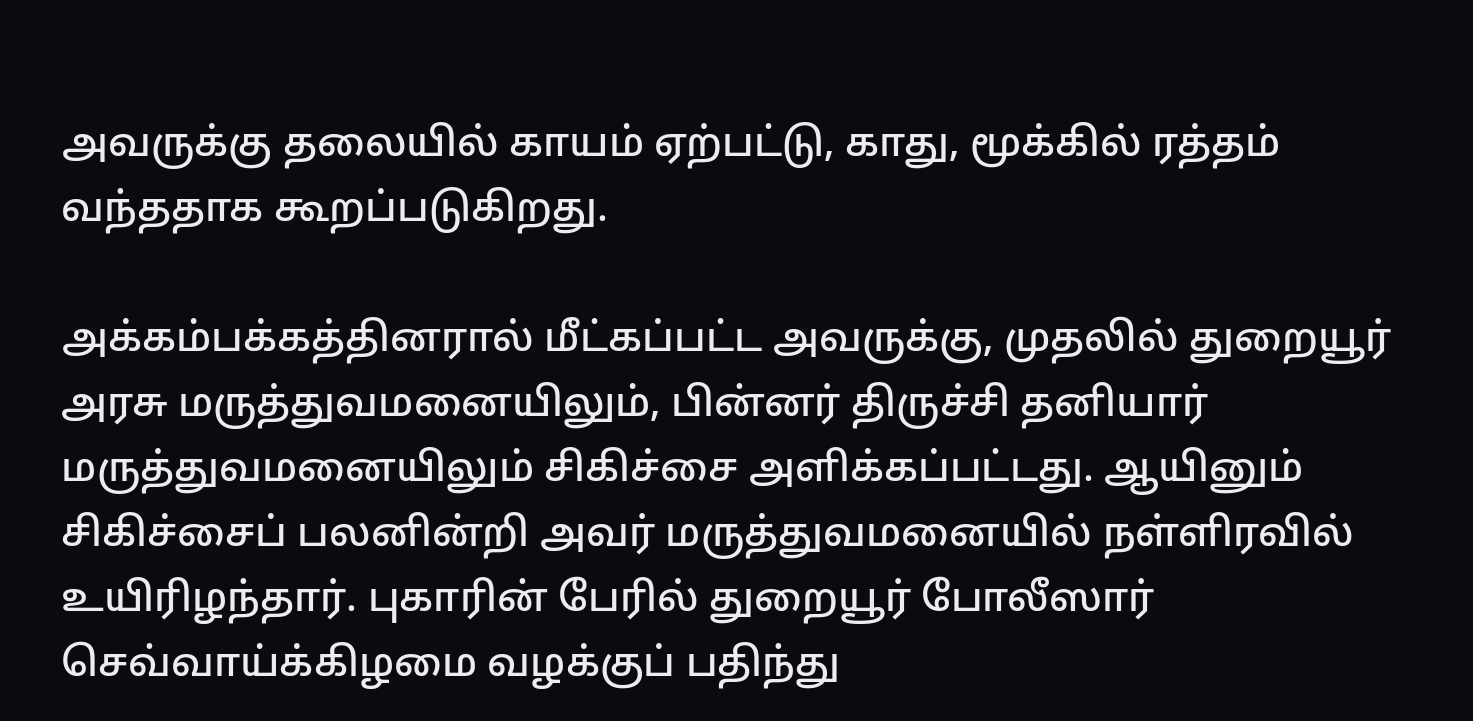அவருக்கு தலையில் காயம் ஏற்பட்டு, காது, மூக்கில் ரத்தம் வந்ததாக கூறப்படுகிறது.

அக்கம்பக்கத்தினரால் மீட்கப்பட்ட அவருக்கு, முதலில் துறையூர் அரசு மருத்துவமனையிலும், பின்னர் திருச்சி தனியார் மருத்துவமனையிலும் சிகிச்சை அளிக்கப்பட்டது. ஆயினும் சிகிச்சைப் பலனின்றி அவர் மருத்துவமனையில் நள்ளிரவில் உயிரிழந்தார். புகாரின் பேரில் துறையூர் போலீஸார் செவ்வாய்க்கிழமை வழக்குப் பதிந்து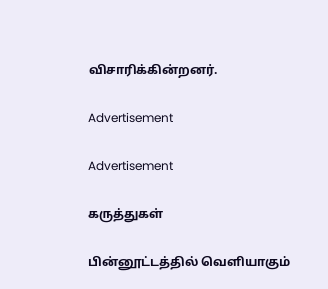விசாரிக்கின்றனர்.

Advertisement

Advertisement

கருத்துகள்

பின்னூட்டத்தில் வெளியாகும்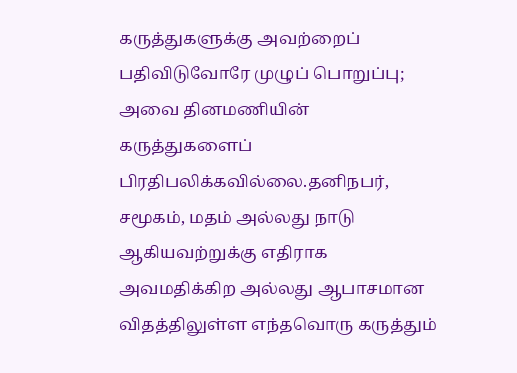கருத்துகளுக்கு அவற்றைப் பதிவிடுவோரே முழுப் பொறுப்பு; அவை தினமணியின் கருத்துகளைப் பிரதிபலிக்கவில்லை.தனிநபர், சமூகம், மதம் அல்லது நாடு ஆகியவற்றுக்கு எதிராக அவமதிக்கிற அல்லது ஆபாசமான விதத்திலுள்ள எந்தவொரு கருத்தும்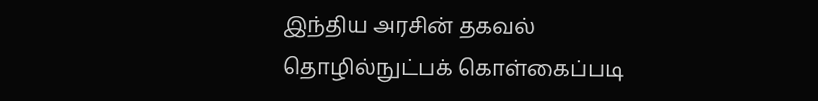இந்திய அரசின் தகவல் தொழில்நுட்பக் கொள்கைப்படி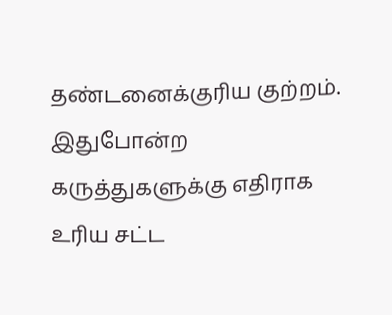தண்டனைக்குரிய குற்றம். இதுபோன்ற கருத்துகளுக்கு எதிராக உரிய சட்ட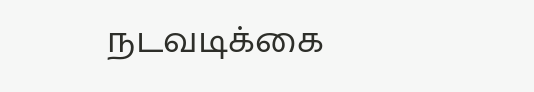நடவடிக்கை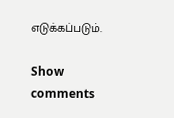எடுக்கப்படும்.

Show comments